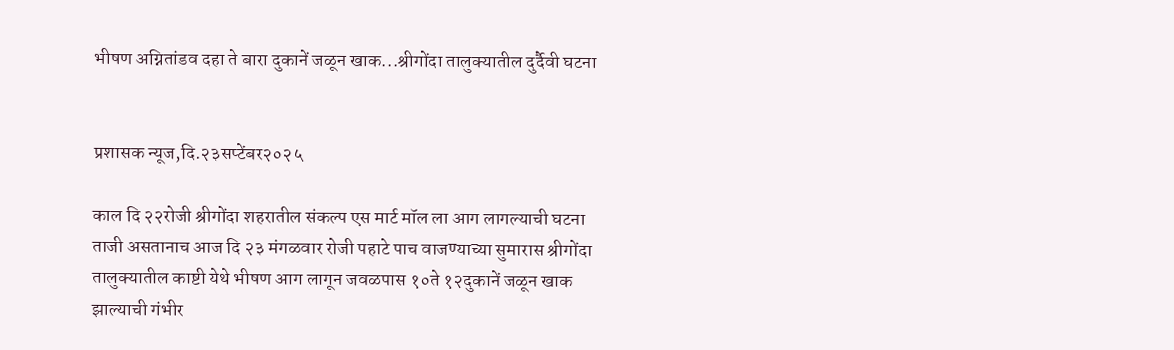भीषण अग्नितांडव दहा ते बारा दुकानें जळून खाक...श्रीगोंदा तालुक्यातील दुर्दैवी घटना


प्रशासक न्यूज,दि.२३सप्टेंबर२०२५

काल दि २२रोजी श्रीगोंदा शहरातील संकल्प एस मार्ट मॉल ला आग लागल्याची घटना ताजी असतानाच आज दि २३ मंगळवार रोजी पहाटे पाच वाजण्याच्या सुमारास श्रीगोंदा तालुक्यातील काष्टी येथे भीषण आग लागून जवळपास १०ते १२दुकानें जळून खाक झाल्याची गंभीर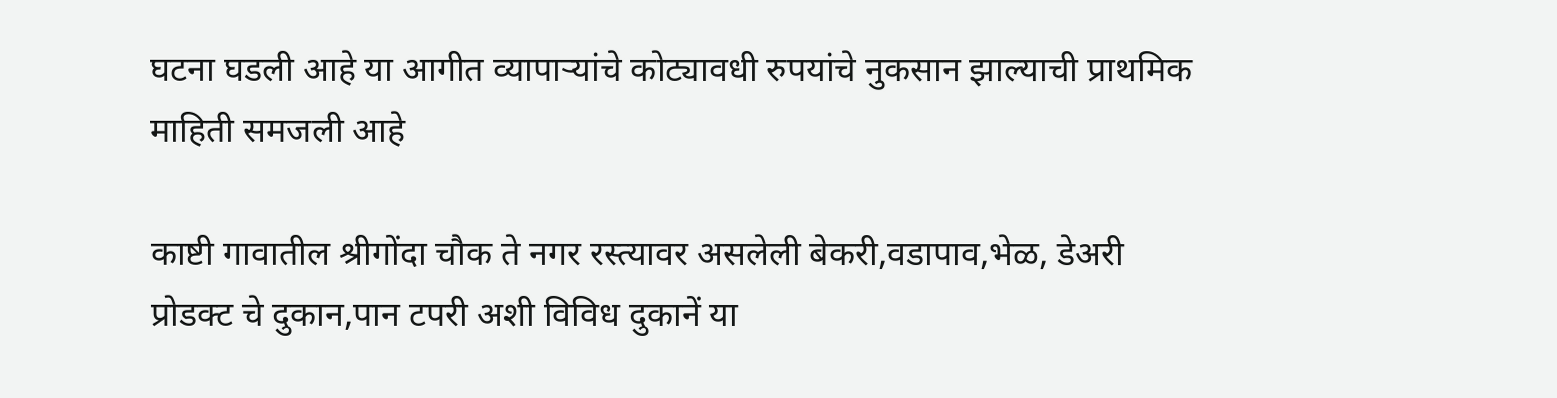घटना घडली आहे या आगीत व्यापाऱ्यांचे कोट्यावधी रुपयांचे नुकसान झाल्याची प्राथमिक माहिती समजली आहे

काष्टी गावातील श्रीगोंदा चौक ते नगर रस्त्यावर असलेली बेकरी,वडापाव,भेळ, डेअरी प्रोडक्ट चे दुकान,पान टपरी अशी विविध दुकानें या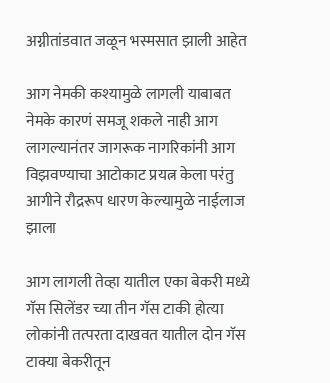अग्नीतांडवात जळून भस्मसात झाली आहेत

आग नेमकी कश्यामुळे लागली याबाबत नेमके कारणं समजू शकले नाही आग लागल्यानंतर जागरूक नागरिकांनी आग विझवण्याचा आटोकाट प्रयत्न केला परंतु आगीने रौद्ररूप धारण केल्यामुळे नाईलाज झाला

आग लागली तेव्हा यातील एका बेकरी मध्ये गॅस सिलेंडर च्या तीन गॅस टाकी होत्या लोकांनी तत्परता दाखवत यातील दोन गॅस टाक्या बेकरीतून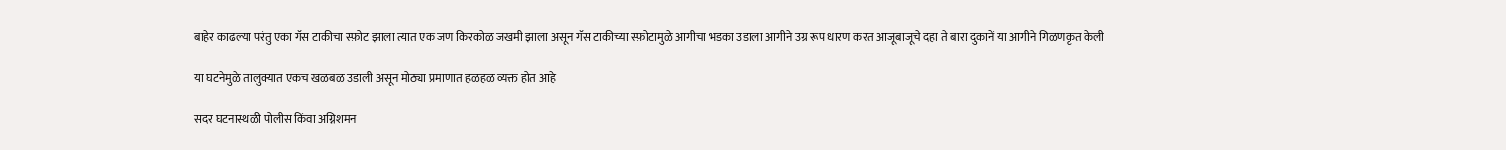बाहेर काढल्या परंतु एका गॅस टाकीचा स्फ़ोट झाला त्यात एक जण किरकोळ जखमी झाला असून गॅस टाकीच्या स्फ़ोटामुळे आगीचा भडका उडाला आगीने उग्र रूप धारण करत आजूबाजूचे दहा ते बारा दुकानें या आगीने गिळणकृत केली

या घटनेमुळे तालुक्यात एकच खळबळ उडाली असून मोठ्या प्रमाणात हळहळ व्यक्त होत आहे

सदर घटनास्थळी पोलीस किंवा अग्निशमन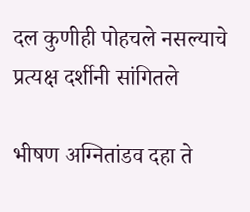दल कुणीही पोहचले नसल्याचे प्रत्यक्ष दर्शीनी सांगितले

भीषण अग्नितांडव दहा ते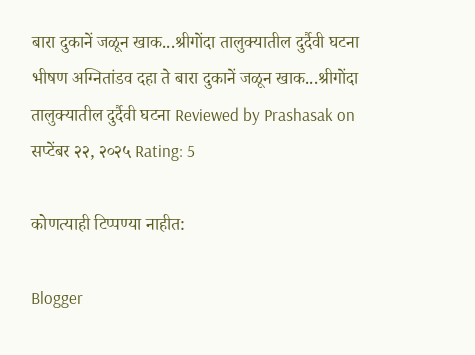बारा दुकानें जळून खाक...श्रीगोंदा तालुक्यातील दुर्दैवी घटना भीषण अग्नितांडव दहा ते बारा दुकानें जळून खाक...श्रीगोंदा तालुक्यातील दुर्दैवी घटना Reviewed by Prashasak on सप्टेंबर २२, २०२५ Rating: 5

कोणत्याही टिप्पण्‍या नाहीत:

Blogger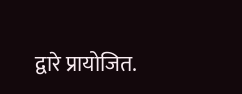द्वारे प्रायोजित.